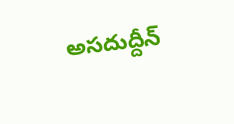అసదుద్దీన్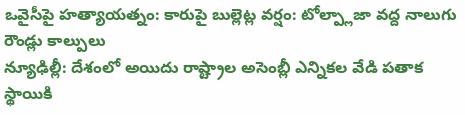ఒవైసీపై హత్యాయత్నం: కారుపై బుల్లెట్ల వర్షం: టోల్ప్లాజా వద్ద నాలుగు రౌండ్లు కాల్పులు
న్యూఢిల్లీ: దేశంలో అయిదు రాష్ట్రాల అసెంబ్లీ ఎన్నికల వేడి పతాక స్థాయికి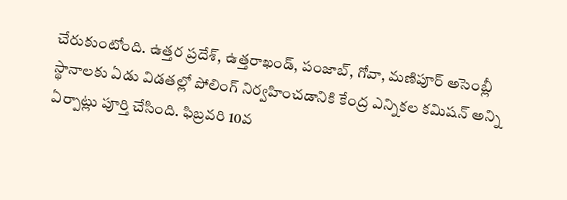చేరుకుంటోంది. ఉత్తర ప్రదేశ్, ఉత్తరాఖండ్, పంజాబ్, గోవా, మణిపూర్ అసెంబ్లీ స్థానాలకు ఏడు విడతల్లో పోలింగ్ నిర్వహించడానికి కేంద్ర ఎన్నికల కమిషన్ అన్ని ఏర్పాట్లు పూర్తి చేసింది. ఫిబ్రవరి 10వ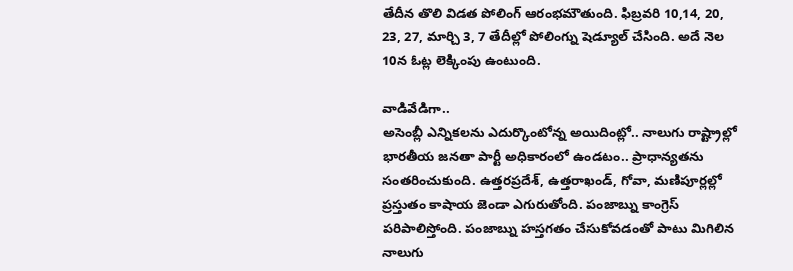తేదీన తొలి విడత పోలింగ్ ఆరంభమౌతుంది. ఫిబ్రవరి 10,14, 20, 23, 27, మార్చి 3, 7 తేదీల్లో పోలింగ్ను షెడ్యూల్ చేసింది. అదే నెల 10న ఓట్ల లెక్కింపు ఉంటుంది.

వాడివేడిగా..
అసెంబ్లీ ఎన్నికలను ఎదుర్కొంటోన్న అయిదింట్లో.. నాలుగు రాష్ట్రాల్లో భారతీయ జనతా పార్టీ అధికారంలో ఉండటం.. ప్రాధాన్యతను సంతరించుకుంది. ఉత్తరప్రదేశ్, ఉత్తరాఖండ్, గోవా, మణిపూర్లల్లో ప్రస్తుతం కాషాయ జెండా ఎగురుతోంది. పంజాబ్ను కాంగ్రెస్ పరిపాలిస్తోంది. పంజాబ్ను హస్తగతం చేసుకోవడంతో పాటు మిగిలిన నాలుగు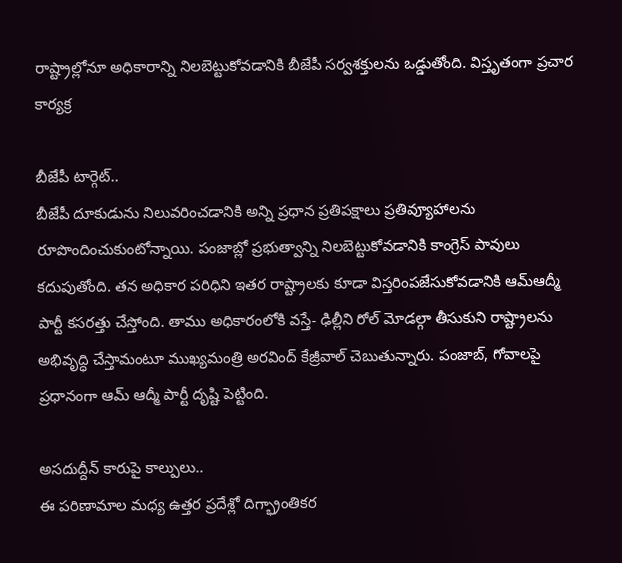రాష్ట్రాల్లోనూ అధికారాన్ని నిలబెట్టుకోవడానికి బీజేపీ సర్వశక్తులను ఒడ్డుతోంది. విస్తృతంగా ప్రచార కార్యక్ర

బీజేపీ టార్గెట్..
బీజేపీ దూకుడును నిలువరించడానికి అన్ని ప్రధాన ప్రతిపక్షాలు ప్రతివ్యూహాలను రూపొందించుకుంటోన్నాయి. పంజాబ్లో ప్రభుత్వాన్ని నిలబెట్టుకోవడానికి కాంగ్రెస్ పావులు కదుపుతోంది. తన అధికార పరిధిని ఇతర రాష్ట్రాలకు కూడా విస్తరింపజేసుకోవడానికి ఆమ్ఆద్మీ పార్టీ కసరత్తు చేస్తోంది. తాము అధికారంలోకి వస్తే- ఢిల్లీని రోల్ మోడల్గా తీసుకుని రాష్ట్రాలను అభివృద్ధి చేస్తామంటూ ముఖ్యమంత్రి అరవింద్ కేజ్రీవాల్ చెబుతున్నారు. పంజాబ్, గోవాలపై ప్రధానంగా ఆమ్ ఆద్మీ పార్టీ దృష్టి పెట్టింది.

అసదుద్దీన్ కారుపై కాల్పులు..
ఈ పరిణామాల మధ్య ఉత్తర ప్రదేశ్లో దిగ్భ్రాంతికర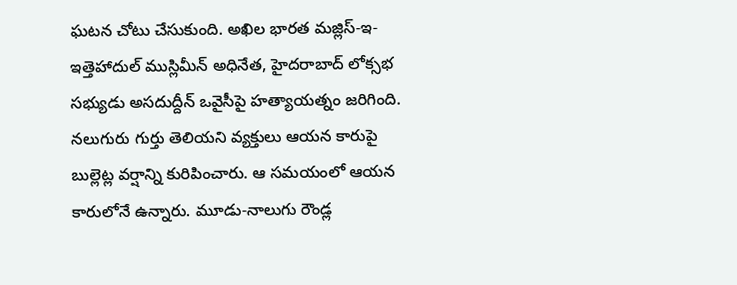ఘటన చోటు చేసుకుంది. అఖిల భారత మజ్లిస్-ఇ-ఇత్తెహాదుల్ ముస్లిమీన్ అధినేత, హైదరాబాద్ లోక్సభ సభ్యుడు అసదుద్దీన్ ఒవైసీపై హత్యాయత్నం జరిగింది. నలుగురు గుర్తు తెలియని వ్యక్తులు ఆయన కారుపై బుల్లెట్ల వర్షాన్ని కురిపించారు. ఆ సమయంలో ఆయన కారులోనే ఉన్నారు. మూడు-నాలుగు రౌండ్ల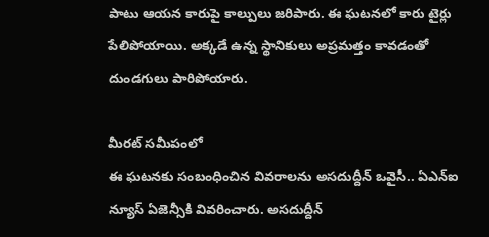పాటు ఆయన కారుపై కాల్పులు జరిపారు. ఈ ఘటనలో కారు టైర్లు పేలిపోయాయి. అక్కడే ఉన్న స్థానికులు అప్రమత్తం కావడంతో దుండగులు పారిపోయారు.

మీరట్ సమీపంలో
ఈ ఘటనకు సంబంధించిన వివరాలను అసదుద్దీన్ ఒవైసీ.. ఏఎన్ఐ న్యూస్ ఏజెన్సీకి వివరించారు. అసదుద్దీన్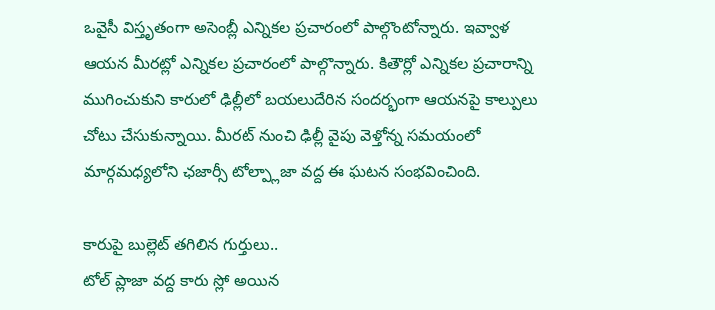ఒవైసీ విస్తృతంగా అసెంబ్లీ ఎన్నికల ప్రచారంలో పాల్గొంటోన్నారు. ఇవ్వాళ ఆయన మీరట్లో ఎన్నికల ప్రచారంలో పాల్గొన్నారు. కితౌర్లో ఎన్నికల ప్రచారాన్ని ముగించుకుని కారులో ఢిల్లీలో బయలుదేరిన సందర్భంగా ఆయనపై కాల్పులు చోటు చేసుకున్నాయి. మీరట్ నుంచి ఢిల్లీ వైపు వెళ్తోన్న సమయంలో మార్గమధ్యలోని ఛజార్సీ టోల్ప్లాజా వద్ద ఈ ఘటన సంభవించింది.

కారుపై బుల్లెట్ తగిలిన గుర్తులు..
టోల్ ప్లాజా వద్ద కారు స్లో అయిన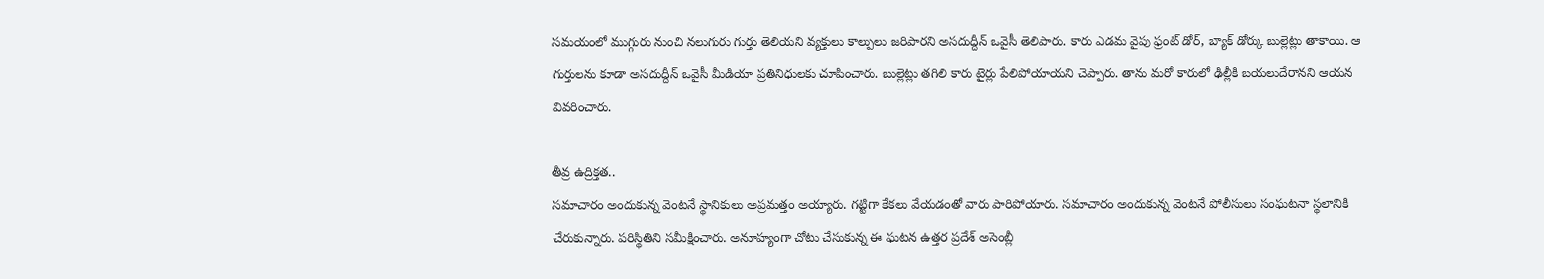సమయంలో ముగ్గురు నుంచి నలుగురు గుర్తు తెలియని వ్యక్తులు కాల్పులు జరిపారని అసదుద్దీన్ ఒవైసీ తెలిపారు. కారు ఎడమ వైపు ఫ్రంట్ డోర్, బ్యాక్ డోర్కు బుల్లెట్లు తాకాయి. ఆ గుర్తులను కూడా అసదుద్దీన్ ఒవైసీ మీడియా ప్రతినిధులకు చూపించారు. బుల్లెట్లు తగిలి కారు టైర్లు పేలిపోయాయని చెప్పారు. తాను మరో కారులో ఢిల్లీకి బయలుదేరానని ఆయన వివరించారు.

తీవ్ర ఉద్రిక్తత..
సమాచారం అందుకున్న వెంటనే స్థానికులు అప్రమత్తం అయ్యారు. గట్టిగా కేకలు వేయడంతో వారు పారిపోయారు. సమాచారం అందుకున్న వెంటనే పోలీసులు సంఘటనా స్థలానికి చేరుకున్నారు. పరిస్థితిని సమీక్షించారు. అనూహ్యంగా చోటు చేసుకున్న ఈ ఘటన ఉత్తర ప్రదేశ్ అసెంబ్లీ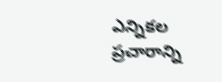ఎన్నికల ప్రచారాన్ని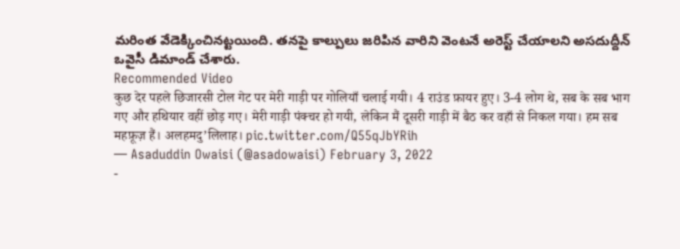మరింత వేడెక్కించినట్టయింది. తనపై కాల్పులు జరిపిన వారిని వెంటనే అరెస్ట్ చేయాలని అసదుద్దీన్ ఒవైసీ డిమాండ్ చేశారు.
Recommended Video
कुछ देर पहले छिजारसी टोल गेट पर मेरी गाड़ी पर गोलियाँ चलाई गयी। 4 राउंड फ़ायर हुए। 3-4 लोग थे, सब के सब भाग गए और हथियार वहीं छोड़ गए। मेरी गाड़ी पंक्चर हो गयी, लेकिन मैं दूसरी गाड़ी में बैठ कर वहाँ से निकल गया। हम सब महफ़ूज़ हैं। अलहमदु’लिलाह। pic.twitter.com/Q55qJbYRih
— Asaduddin Owaisi (@asadowaisi) February 3, 2022
-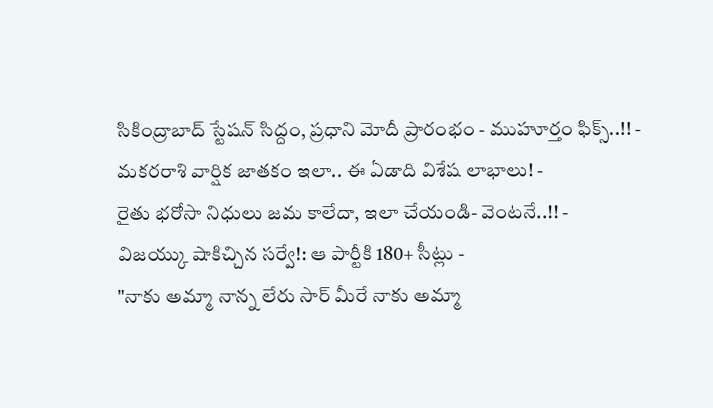సికింద్రాబాద్ స్టేషన్ సిద్దం, ప్రధాని మోదీ ప్రారంభం - ముహూర్తం ఫిక్స్..!! -
మకరరాశి వార్షిక జాతకం ఇలా.. ఈ ఏడాది విశేష లాభాలు! -
రైతు భరోసా నిధులు జమ కాలేదా, ఇలా చేయండి- వెంటనే..!! -
విజయ్కు షాకిచ్చిన సర్వే!: ఆ పార్టీకి 180+ సీట్లు -
"నాకు అమ్మా నాన్న లేరు సార్ మీరే నాకు అమ్మా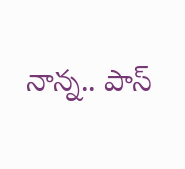నాన్న.. పాస్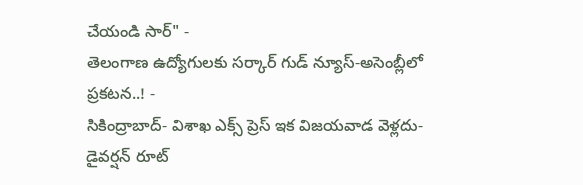చేయండి సార్" -
తెలంగాణ ఉద్యోగులకు సర్కార్ గుడ్ న్యూస్-అసెంబ్లీలో ప్రకటన..! -
సికింద్రాబాద్- విశాఖ ఎక్స్ ప్రెస్ ఇక విజయవాడ వెళ్లదు- డైవర్షన్ రూట్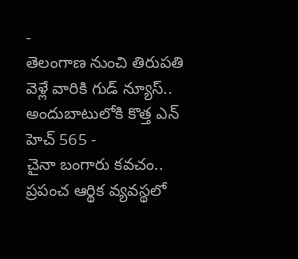-
తెలంగాణ నుంచి తిరుపతి వెళ్లే వారికి గుడ్ న్యూస్.. అందుబాటులోకి కొత్త ఎన్ హెచ్ 565 -
చైనా బంగారు కవచం.. ప్రపంచ ఆర్థిక వ్యవస్థలో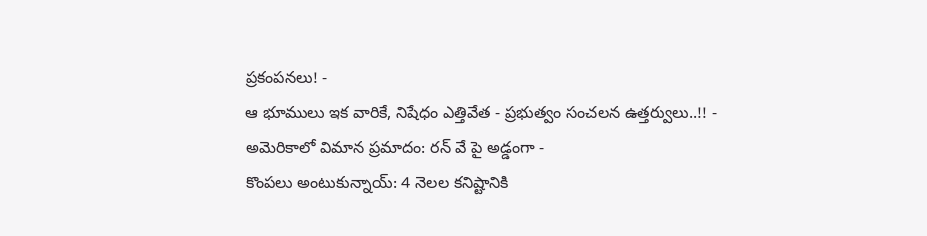ప్రకంపనలు! -
ఆ భూములు ఇక వారికే, నిషేధం ఎత్తివేత - ప్రభుత్వం సంచలన ఉత్తర్వులు..!! -
అమెరికాలో విమాన ప్రమాదం: రన్ వే పై అడ్డంగా -
కొంపలు అంటుకున్నాయ్: 4 నెలల కనిష్టానికి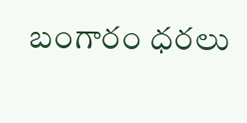బంగారం ధరలు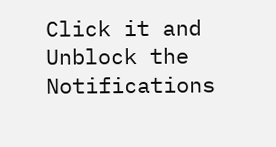Click it and Unblock the Notifications